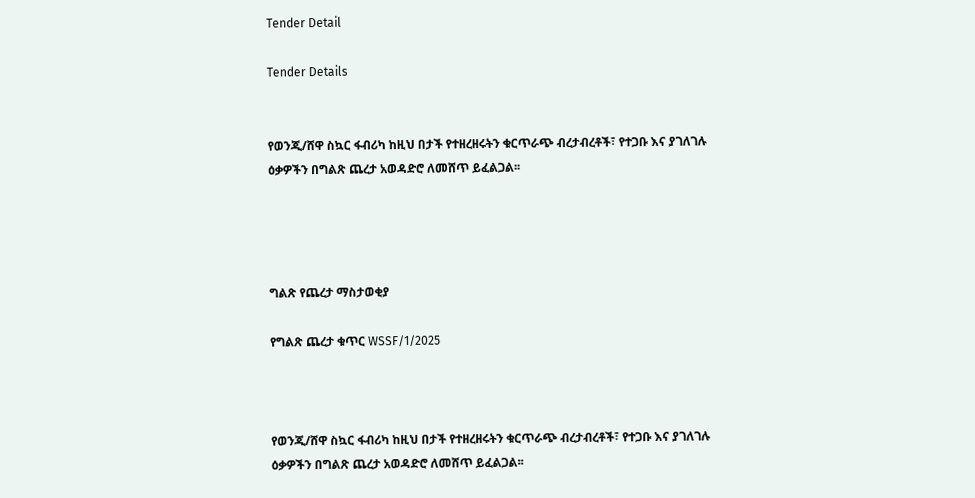Tender Detail

Tender Details


የወንጂ/ሸዋ ስኳር ፋብሪካ ከዚህ በታች የተዘረዘሩትን ቁርጥራጭ ብረታብረቶች፣ የተጋቡ እና ያገለገሉ ዕቃዎችን በግልጽ ጨረታ አወዳድሮ ለመሸጥ ይፈልጋል፡፡




ግልጽ የጨረታ ማስታወቂያ

የግልጽ ጨረታ ቁጥር WSSF/1/2025



የወንጂ/ሸዋ ስኳር ፋብሪካ ከዚህ በታች የተዘረዘሩትን ቁርጥራጭ ብረታብረቶች፣ የተጋቡ እና ያገለገሉ ዕቃዎችን በግልጽ ጨረታ አወዳድሮ ለመሸጥ ይፈልጋል፡፡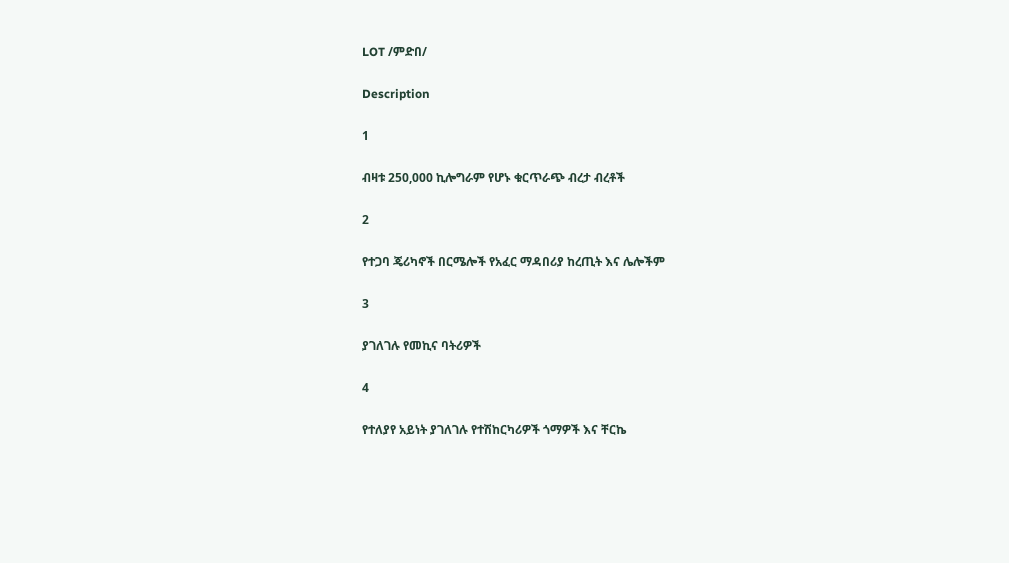LOT /ምድበ/

Description

1

ብዛቱ 250,000 ኪሎግራም የሆኑ ቁርጥራጭ ብረታ ብረቶች

2

የተጋባ ጄሪካኖች በርሜሎች የአፈር ማዳበሪያ ከረጢት እና ሌሎችም

3

ያገለገሉ የመኪና ባትሪዎች

4

የተለያየ አይነት ያገለገሉ የተሽከርካሪዎች ጎማዎች እና ቸርኬ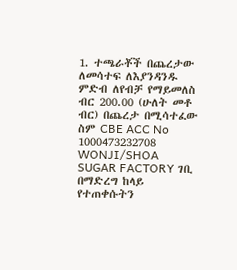1. ተጫራቾች በጨረታው ለመሳተፍ ለእያንዳንዱ ምድብ ለየብቻ የማይመለስ ብር 200.00 (ሁለት መቶ ብር) በጨረታ በሚሳተፈው ስም CBE ACC No 1000473232708 WONJI/SHOA SUGAR FACTORY ገቢ በማድረግ ከላይ የተጠቀሱትን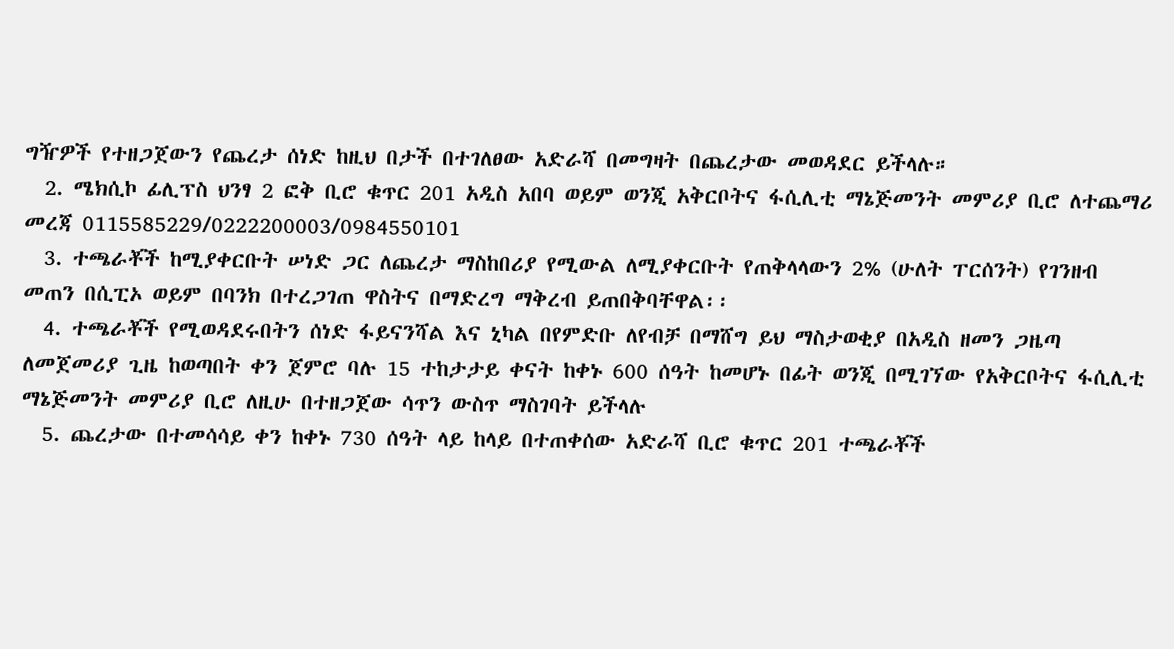ግዥዎች የተዘጋጀውን የጨረታ ሰነድ ከዚህ በታች በተገለፀው አድራሻ በመግዛት በጨረታው መወዳደር ይችላሉ።
  2. ሜክሲኮ ፊሊፕስ ህንፃ 2 ፎቅ ቢሮ ቁጥር 201 አዲስ አበባ ወይም ወንጂ አቅርቦትና ፋሲሊቲ ማኔጅመንት መምሪያ ቢሮ ለተጨማሪ መረጃ 0115585229/0222200003/0984550101
  3. ተጫራቾች ከሚያቀርቡት ሠነድ ጋር ለጨረታ ማስከበሪያ የሚውል ለሚያቀርቡት የጠቅላላውን 2% (ሁለት ፐርሰንት) የገንዘብ መጠን በሲፒኦ ወይም በባንክ በተረጋገጠ ዋስትና በማድረግ ማቅረብ ይጠበቅባቸዋል፡፡
  4. ተጫራቾች የሚወዳደሩበትን ሰነድ ፋይናንሻል እና ኒካል በየምድቡ ለየብቻ በማሸግ ይህ ማስታወቂያ በአዲስ ዘመን ጋዜጣ ለመጀመሪያ ጊዜ ከወጣበት ቀን ጀምሮ ባሉ 15 ተከታታይ ቀናት ከቀኑ 600 ሰዓት ከመሆኑ በፊት ወንጂ በሚገኘው የአቅርቦትና ፋሲሊቲ ማኔጅመንት መምሪያ ቢሮ ለዚሁ በተዘጋጀው ሳጥን ውስጥ ማስገባት ይችላሉ
  5. ጨረታው በተመሳሳይ ቀን ከቀኑ 730 ሰዓት ላይ ከላይ በተጠቀሰው አድራሻ ቢሮ ቁጥር 201 ተጫራቾች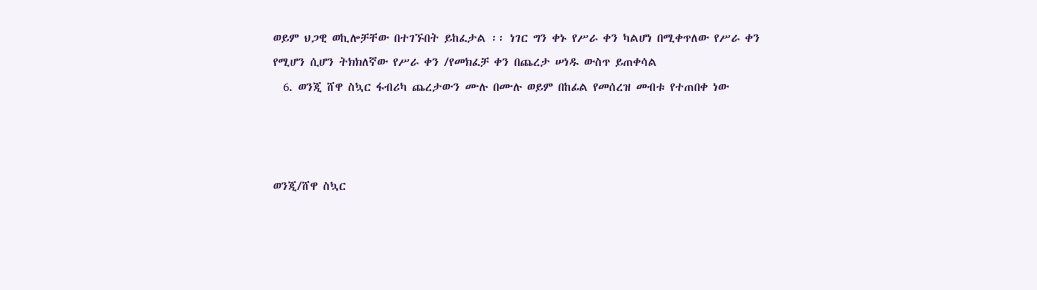ወይም ህጋዊ ወኪሎቻቸው በተገኙበት ይከፈታል ፡፡ ነገር ግን ቀኑ የሥራ ቀን ካልሆነ በሚቀጥለው የሥራ ቀን የሚሆን ሲሆን ትክክለኛው የሥራ ቀን /የመክፈቻ ቀን በጨረታ ሠነዱ ውስጥ ይጠቀሳል
  6. ወንጂ ሸዋ ስኳር ፋብሪካ ጨረታውን ሙሉ በሙሉ ወይም በከፊል የመሰረዝ መብቱ የተጠበቀ ነው



ወንጂ/ሸዋ ስኳር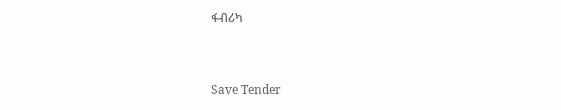ፋብሪካ



Save Tender